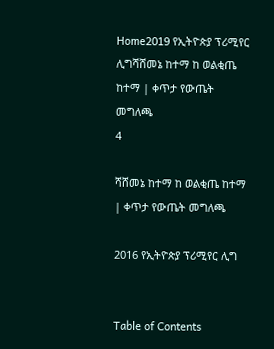Home2019 የኢትዮጵያ ፕሪሚየር ሊግሻሸመኔ ከተማ ከ ወልቂጤ ከተማ | ቀጥታ የውጤት መግለጫ
4

ሻሸመኔ ከተማ ከ ወልቂጤ ከተማ | ቀጥታ የውጤት መግለጫ

2016 የኢትዮጵያ ፕሪሚየር ሊግ


Table of Contents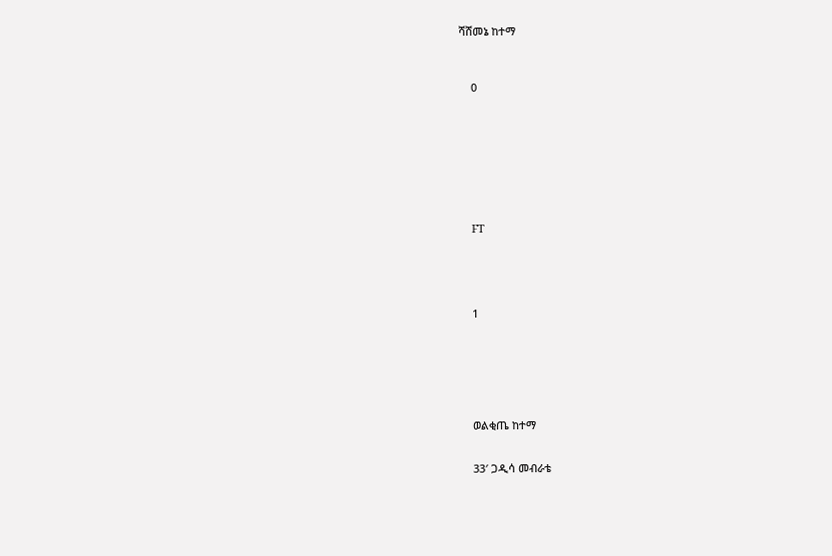ሻሸመኔ ከተማ



    0









    FT





    1







    ወልቂጤ ከተማ


    33′ ጋዲሳ መብራቴ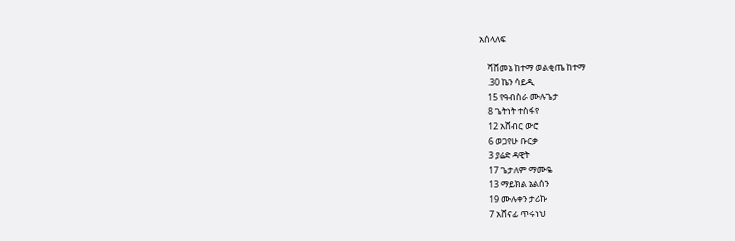አሰላለፍ

    ሻሸመኔ ከተማ ወልቂጤ ከተማ
    .30 ኬን ሳይዲ
    15 የዓብስራ ሙሉጌታ
    8 ጌትነት ተስፋየ
    12 አሸብር ውሮ
    6 ወጋየሁ ቡርቃ
    3 ያሬድ ዳዊት
    17 ጌታለም ማሙዬ
    13 ማይክል ኔልሰን
    19 ሙሉቀን ታሪኩ
    7 አሸናፊ ጥሩነህ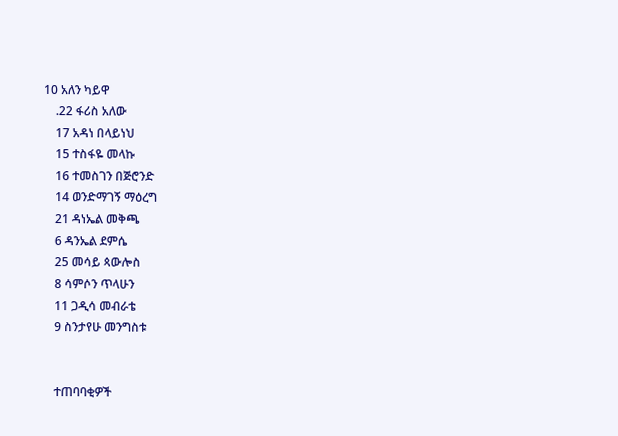10 አለን ካይዋ
    .22 ፋሪስ አለው
    17 አዳነ በላይነህ
    15 ተስፋዬ መላኩ
    16 ተመስገን በጅሮንድ
    14 ወንድማገኝ ማዕረግ
    21 ዳነኤል መቅጫ
    6 ዳንኤል ደምሴ
    25 መሳይ ጳውሎስ
    8 ሳምሶን ጥላሁን
    11 ጋዲሳ መብራቴ
    9 ስንታየሁ መንግስቱ


    ተጠባባቂዎች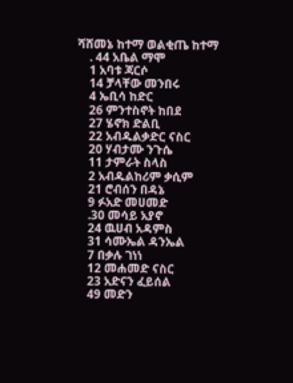ሻሸመኔ ከተማ ወልቂጤ ከተማ
    . 44 አቤል ማሞ
    1 አባቱ ጃርሶ
    14 ቻላቸው መንበሩ
    4 ኤቢሳ ከድር
    26 ምንተስኖት ከበደ
    27 ሄኖክ ድልቢ
    22 አብዱልቃድር ናስር
    20 ሃብታሙ ንጉሴ
    11 ታምራት ስላስ
    2 አብዱልከሪም ቃሲም
    21 ሮብሰን በዳኔ
    9 ፉአድ መሀመድ
    .30 መሳይ አያኖ
    24 ዉሀብ አዳምስ
    31 ሳሙኤል ዳንኤል
    7 በቃሉ ገነነ
    12 መሐመድ ናስር
    23 አድናን ፈይሰል
    49 መድን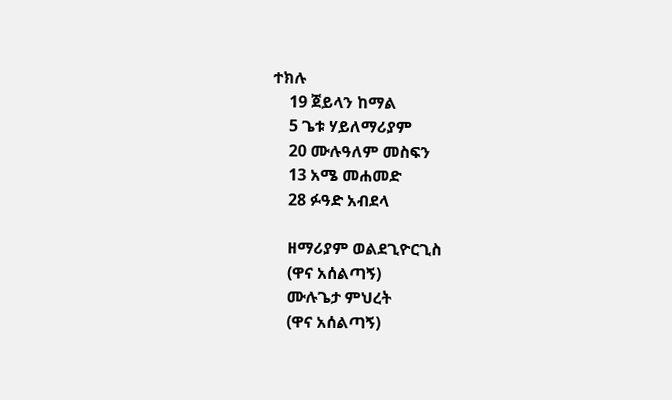ተክሉ
    19 ጀይላን ከማል
    5 ጌቱ ሃይለማሪያም
    20 ሙሉዓለም መስፍን
    13 አሜ መሐመድ
    28 ፉዓድ አብደላ

    ዘማሪያም ወልደጊዮርጊስ
    (ዋና አሰልጣኝ)
    ሙሉጌታ ምህረት
    (ዋና አሰልጣኝ)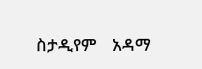ስታዲየም    አዳማ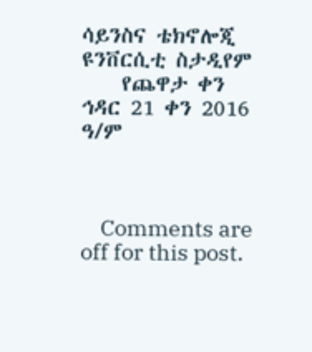ሳይንስና ቴክኖሎጂ ዩንቨርሲቲ ስታዲየም
    የጨዋታ ቀን  ኅዳር 21 ቀን 2016 ዓ/ም



    Comments are off for this post.